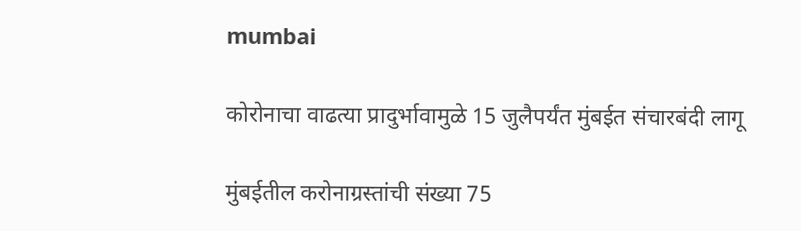mumbai

कोरोनाचा वाढत्या प्रादुर्भावामुळे 15 जुलैपर्यंत मुंबईत संचारबंदी लागू

मुंबईतील करोनाग्रस्तांची संख्या 75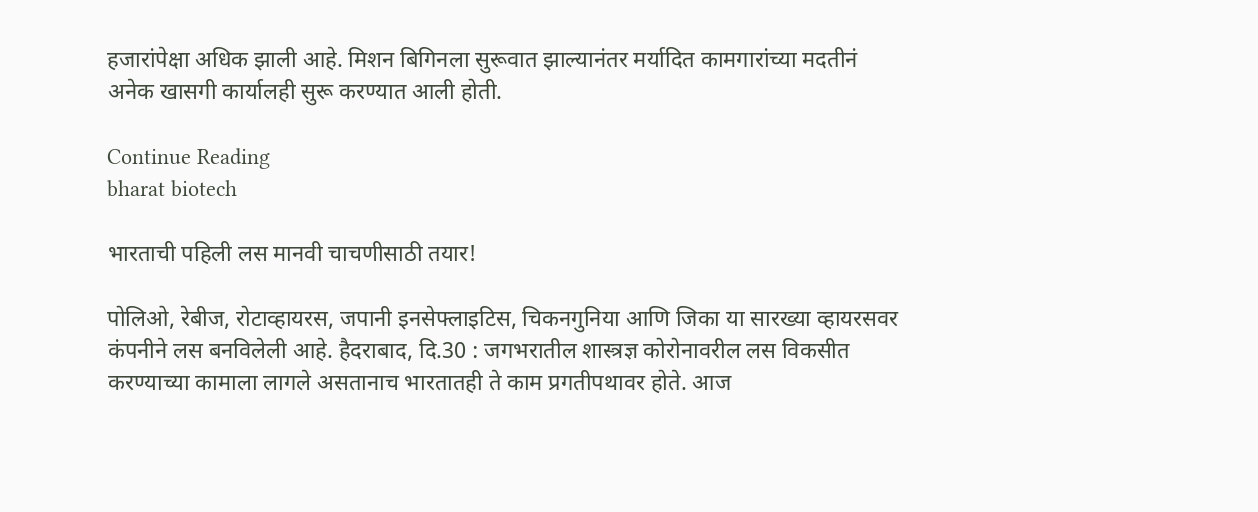हजारांपेक्षा अधिक झाली आहे. मिशन बिगिनला सुरूवात झाल्यानंतर मर्यादित कामगारांच्या मदतीनं अनेक खासगी कार्यालही सुरू करण्यात आली होती.

Continue Reading
bharat biotech

भारताची पहिली लस मानवी चाचणीसाठी तयार!

पोलिओ, रेबीज, रोटाव्हायरस, जपानी इनसेफ्लाइटिस, चिकनगुनिया आणि जिका या सारख्या व्हायरसवर कंपनीने लस बनविलेली आहे. हैदराबाद, दि.30 : जगभरातील शास्त्रज्ञ कोरोनावरील लस विकसीत करण्याच्या कामाला लागले असतानाच भारतातही ते काम प्रगतीपथावर होते. आज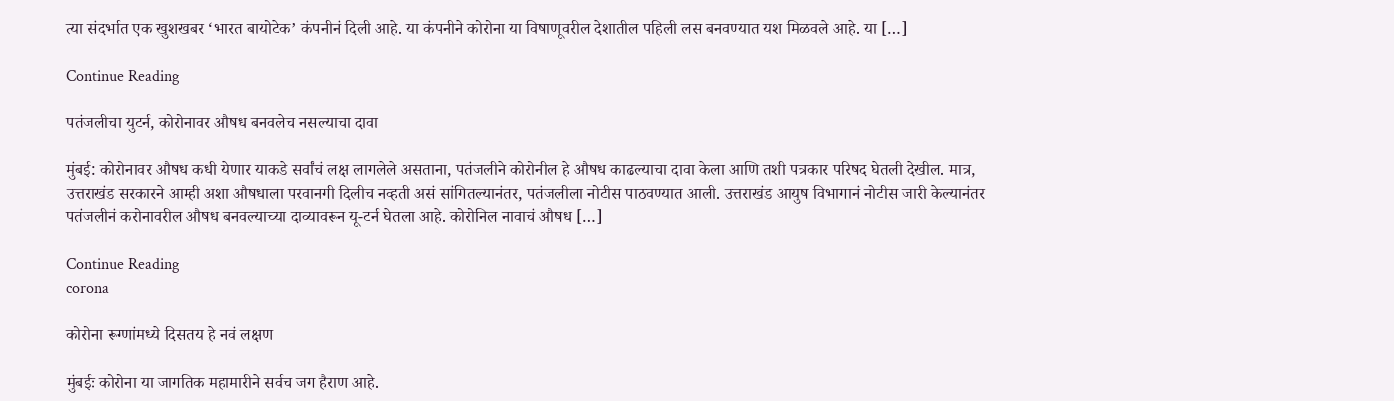त्या संदर्भात एक खुशखबर ‘भारत बायोटेक’ कंपनीनं दिली आहे. या कंपनीने कोरोना या विषाणूवरील देशातील पहिली लस बनवण्यात यश मिळवले आहे. या […]

Continue Reading

पतंजलीचा युटर्न, कोरोनावर औषध बनवलेच नसल्याचा दावा

मुंबई: कोरोनावर औषध कधी येणार याकडे सर्वांचं लक्ष लागलेले असताना, पतंजलीने कोरोनील हे औषध काढल्याचा दावा केला आणि तशी पत्रकार परिषद घेतली देखील. मात्र, उत्तराखंड सरकारने आम्ही अशा औषधाला परवानगी दिलीच नव्हती असं सांगितल्यानंतर, पतंजलीला नोटीस पाठवण्यात आली. उत्तराखंड आयुष विभागानं नोटीस जारी केल्यानंतर पतंजलीनं करोनावरील औषध बनवल्याच्या दाव्यावरून यू-टर्न घेतला आहे. कोरोनिल नावाचं औषध […]

Continue Reading
corona

कोरोना रूग्णांमध्ये दिसतय हे नवं लक्षण

मुंबईः कोरोना या जागतिक महामारीने सर्वच जग हैराण आहे.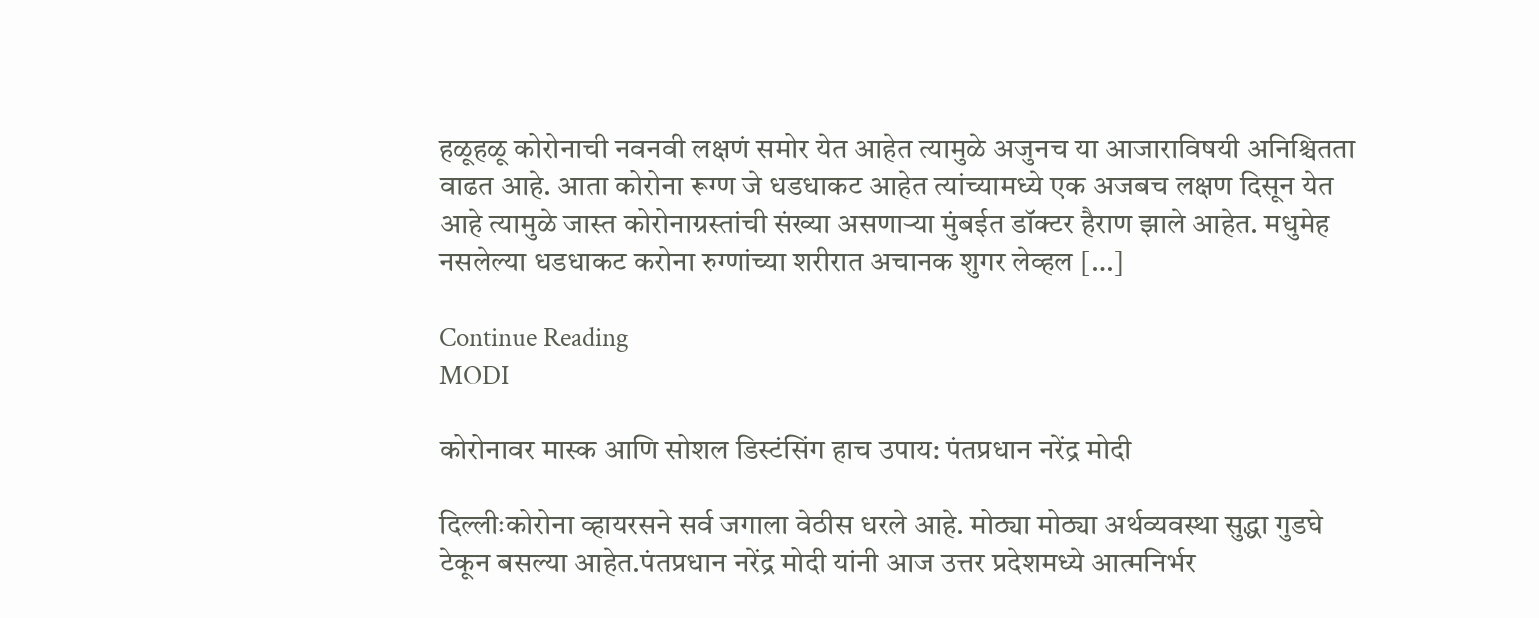हळूहळू कोरोनाची नवनवी लक्षणं समोर येत आहेत त्यामुळे अजुनच या आजाराविषयी अनिश्चितता वाढत आहे. आता कोरोना रूग्ण जे धडधाकट आहेत त्यांच्यामध्ये एक अजबच लक्षण दिसून येत आहे त्यामुळे जास्त कोरोनाग्रस्तांची संख्या असणार्‍या मुंबईत डॉक्टर हैराण झाले आहेत. मधुमेह नसलेल्या धडधाकट करोना रुग्णांच्या शरीरात अचानक शुगर लेव्हल […]

Continue Reading
MODI

कोरोनावर मास्क आणि सोशल डिस्टंसिंग हाच उपाय: पंतप्रधान नरेंद्र मोदी

दिल्लीःकोरोना व्हायरसने सर्व जगाला वेठीस धरले आहे. मोठ्या मोठ्या अर्थव्यवस्था सुद्धा गुडघे टेकून बसल्या आहेत.पंतप्रधान नरेंद्र मोदी यांनी आज उत्तर प्रदेशमध्ये आत्मनिर्भर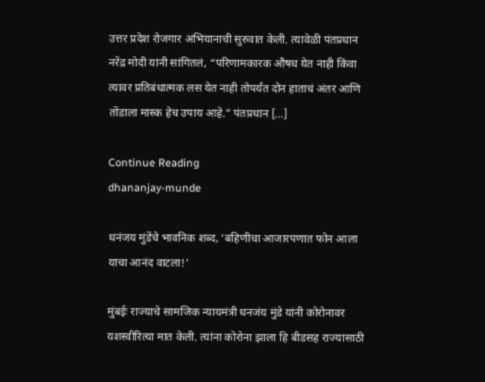उत्तर प्रदेश रोजगार अभियानाची सुरुवात केली. त्यावेळी पंतप्रधान नरेंद्र मोदी यांनी सांगितलं, “परिणामकारक औषध येत नाही किंवा त्यावर प्रतिबंधात्मक लस येत नाही तोपर्यंत दोन हाताचं अंतर आणि तोंडाला मास्क हेच उपाय आहे.” पंतप्रधान […]

Continue Reading
dhananjay-munde

धनंजय मुंडेंचे भावनिक शब्द, ‘बहिणीचा आजारपणात फोन आला याचा आनंद वाटला!’

मुंबईः राज्याचे सामजिक न्यायमंत्री धनजंय मुंडे यांनी कोरोनावर यशस्वीरित्या मात केली. त्यांना कोरोना झाला हि बीडसह राज्यासाठी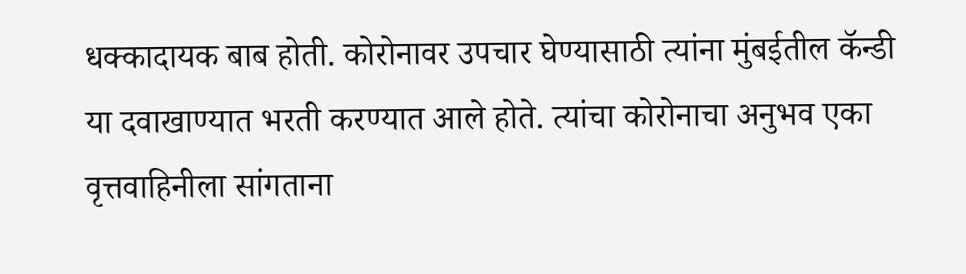धक्कादायक बाब होती. कोरोनावर उपचार घेण्यासाठी त्यांना मुंबईतील कॅन्डी या दवाखाण्यात भरती करण्यात आले होते. त्यांचा कोरोनाचा अनुभव एका वृत्तवाहिनीला सांगताना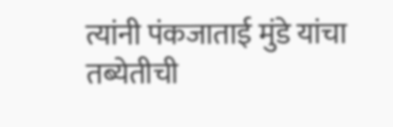त्यांनी पंकजाताई मुंडे यांचा तब्येतीची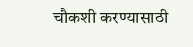चौकशी करण्यासाठी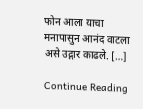फोन आला याचा मनापासुन आनंद वाटला असे उद्गार काढले. […]

Continue Reading